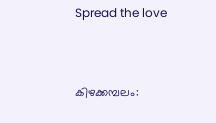Spread the love



കിഴക്കമ്പലം: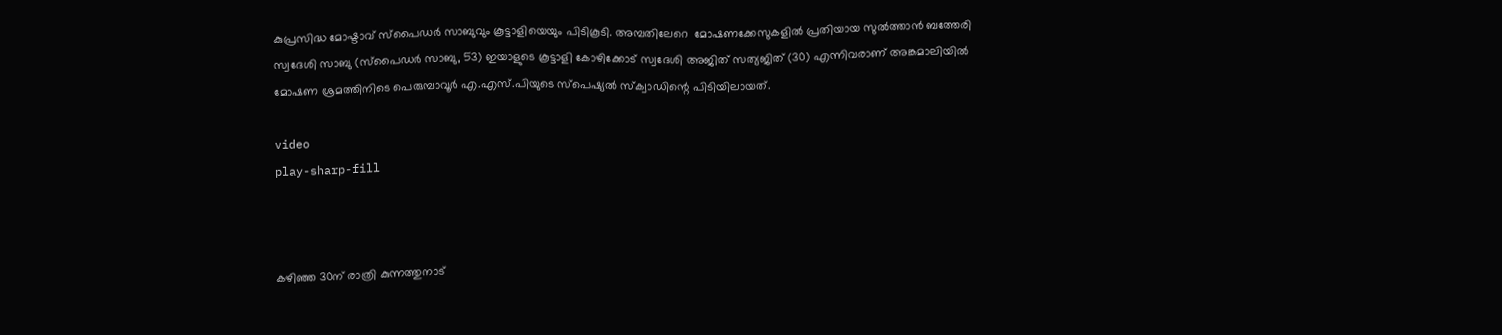കുപ്രസിദ്ധ മോഷ്ടാവ് സ്‌പൈഡർ സാബുവും കൂട്ടാളിയെയും പിടികൂടി. അമ്പതിലേറെ  മോഷണക്കേസുകളില്‍ പ്രതിയായ സുല്‍ത്താൻ ബത്തേരി സ്വദേശി സാബു (സ്‌പൈഡർ സാബു, 53) ഇയാളുടെ കൂട്ടാളി കോഴിക്കോട് സ്വദേശി അജിത് സത്യജിത് (30) എന്നിവരാണ് അങ്കമാലിയില്‍ മോഷണ ശ്രമത്തിനിടെ പെരുമ്പാവൂർ എ.എസ്.പിയുടെ സ്പെഷ്യല്‍ സ്‌ക്വാഡിന്റെ പിടിയിലായത്.

video
play-sharp-fill



കഴിഞ്ഞ 30ന് രാത്രി കുന്നത്തുനാട്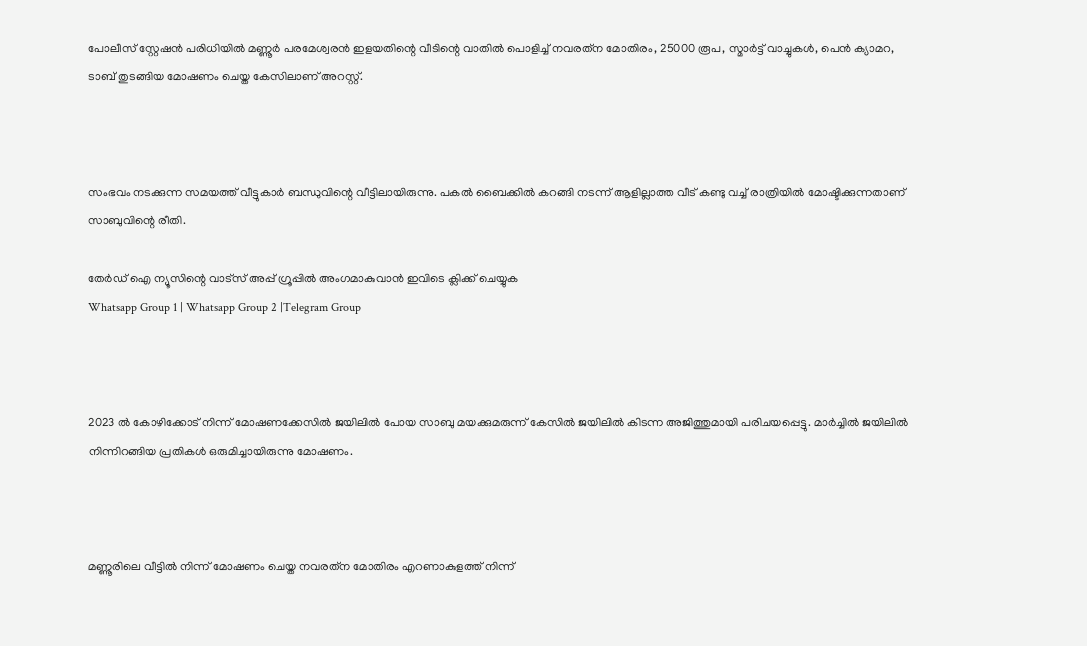പോലീസ് സ്റ്റേഷൻ പരിധിയില്‍ മണ്ണൂർ പരമേശ്വരൻ ഇളയതിന്റെ വീടിന്റെ വാതില്‍ പൊളിച്ച്‌ നവരത്‌ന മോതിരം, 25000 രൂപ, സ്മാർട്ട് വാച്ചുകള്‍, പെൻ ക്യാമറ, ടാബ് തുടങ്ങിയ മോഷണം ചെയ്ത കേസിലാണ് അറസ്റ്റ്.



സംഭവം നടക്കുന്ന സമയത്ത് വീട്ടുകാർ ബന്ധുവിന്റെ വീട്ടിലായിരുന്നു. പകല്‍ ബൈക്കില്‍ കറങ്ങി നടന്ന് ആളില്ലാത്ത വീട് കണ്ടു വച്ച്‌ രാത്രിയില്‍ മോഷ്ടിക്കുന്നതാണ് സാബുവിന്റെ രീതി.

തേർഡ് ഐ ന്യൂസിന്റെ വാട്സ് അപ്പ് ഗ്രൂപ്പിൽ അംഗമാകുവാൻ ഇവിടെ ക്ലിക്ക് ചെയ്യുക
Whatsapp Group 1 | Whatsapp Group 2 |Telegram Group



2023 ല്‍ കോഴിക്കോട് നിന്ന് മോഷണക്കേസില്‍ ജയിലില്‍ പോയ സാബു മയക്കുമരുന്ന് കേസില്‍ ജയിലില്‍ കിടന്ന അജിത്തുമായി പരിചയപ്പെട്ടു. മാർച്ചില്‍ ജയിലില്‍ നിന്നിറങ്ങിയ പ്രതികള്‍ ഒരുമിച്ചായിരുന്നു മോഷണം.



മണ്ണൂരിലെ വീട്ടില്‍ നിന്ന് മോഷണം ചെയ്ത നവരത്‌ന മോതിരം എറണാകുളത്ത് നിന്ന്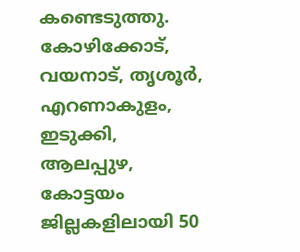കണ്ടെടുത്തു. കോഴിക്കോട്, വയനാട്, തൃശൂർ, എറണാകുളം, ഇടുക്കി, ആലപ്പുഴ, കോട്ടയം ജില്ലകളിലായി 50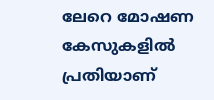ലേറെ മോഷണ കേസുകളില്‍ പ്രതിയാണ്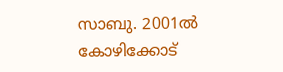സാബു. 2001ല്‍ കോഴിക്കോട്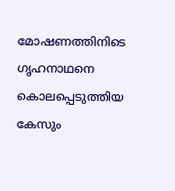മോഷണത്തിനിടെ ഗൃഹനാഥനെ കൊലപ്പെടുത്തിയ കേസും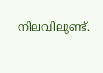നിലവിലുണ്ട്.